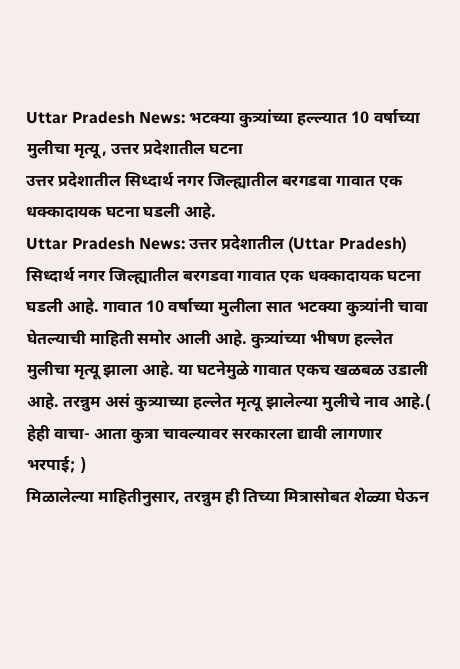Uttar Pradesh News: भटक्या कुत्र्यांच्या हल्ल्यात 10 वर्षाच्या मुलीचा मृत्यू, उत्तर प्रदेशातील घटना
उत्तर प्रदेशातील सिध्दार्थ नगर जिल्ह्यातील बरगडवा गावात एक धक्कादायक घटना घडली आहे.
Uttar Pradesh News: उत्तर प्रदेशातील (Uttar Pradesh) सिध्दार्थ नगर जिल्ह्यातील बरगडवा गावात एक धक्कादायक घटना घडली आहे. गावात 10 वर्षाच्या मुलीला सात भटक्या कुत्र्यांनी चावा घेतल्याची माहिती समोर आली आहे. कुत्र्यांच्या भीषण हल्लेत मुलीचा मृत्यू झाला आहे. या घटनेमुळे गावात एकच खळबळ उडाली आहे. तरन्नुम असं कुत्र्याच्या हल्लेत मृत्यू झालेल्या मुलीचे नाव आहे.( हेही वाचा- आता कुत्रा चावल्यावर सरकारला द्यावी लागणार भरपाई; )
मिळालेल्या माहितीनुसार, तरन्नुम ही तिच्या मित्रासोबत शेळ्या घेऊन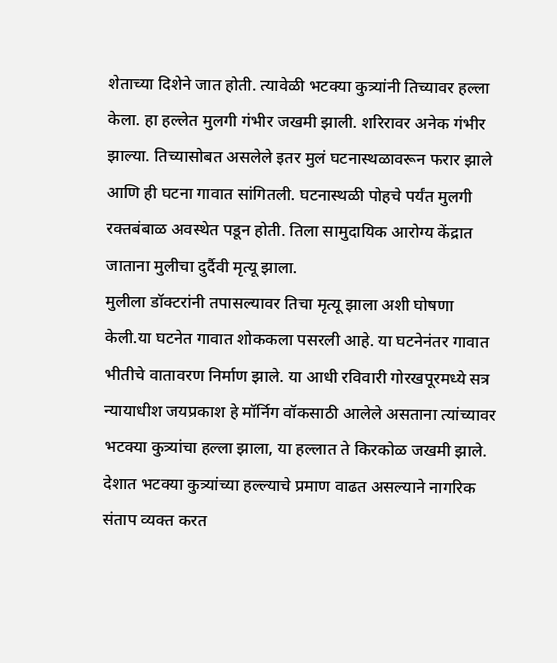शेताच्या दिशेने जात होती. त्यावेळी भटक्या कुत्र्यांनी तिच्यावर हल्ला केला. हा हल्लेत मुलगी गंभीर जखमी झाली. शरिरावर अनेक गंभीर झाल्या. तिच्यासोबत असलेले इतर मुलं घटनास्थळावरून फरार झाले आणि ही घटना गावात सांगितली. घटनास्थळी पोहचे पर्यंत मुलगी रक्तबंबाळ अवस्थेत पडून होती. तिला सामुदायिक आरोग्य केंद्रात जाताना मुलीचा दुर्दैवी मृत्यू झाला.
मुलीला डॉक्टरांनी तपासल्यावर तिचा मृत्यू झाला अशी घोषणा केली.या घटनेत गावात शोककला पसरली आहे. या घटनेनंतर गावात भीतीचे वातावरण निर्माण झाले. या आधी रविवारी गोरखपूरमध्ये सत्र न्यायाधीश जयप्रकाश हे मॉर्निग वॉकसाठी आलेले असताना त्यांच्यावर भटक्या कुत्र्यांचा हल्ला झाला, या हल्लात ते किरकोळ जखमी झाले. देशात भटक्या कुत्र्यांच्या हल्ल्याचे प्रमाण वाढत असल्याने नागरिक संताप व्यक्त करत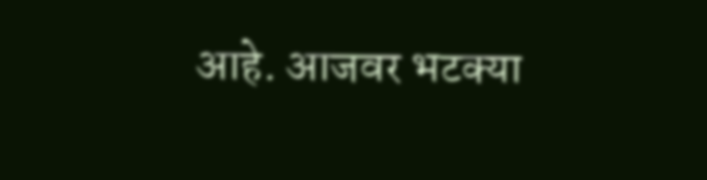आहे. आजवर भटक्या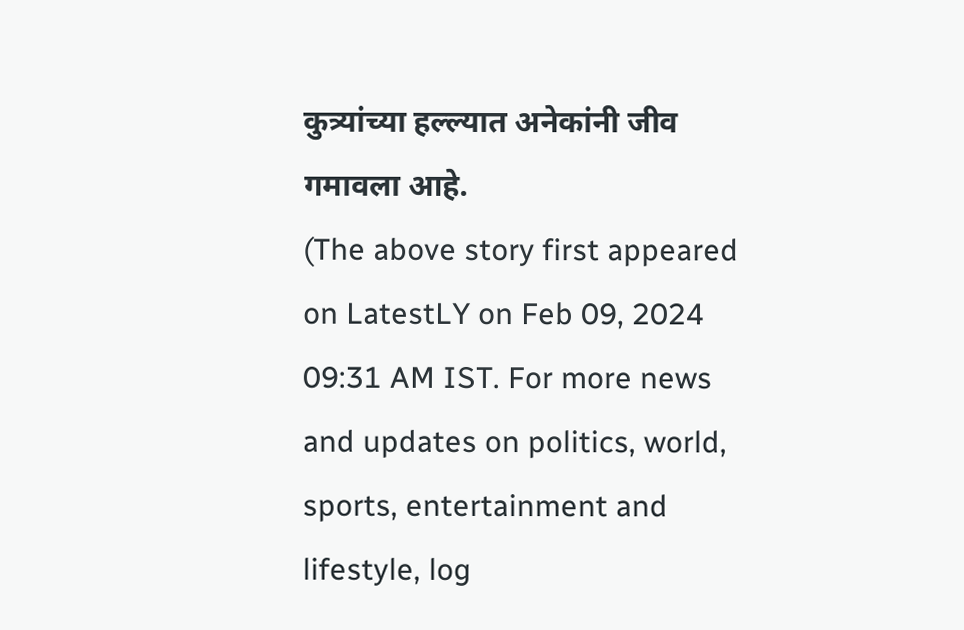कुत्र्यांच्या हल्ल्यात अनेकांनी जीव गमावला आहे.
(The above story first appeared on LatestLY on Feb 09, 2024 09:31 AM IST. For more news and updates on politics, world, sports, entertainment and lifestyle, log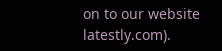on to our website latestly.com).